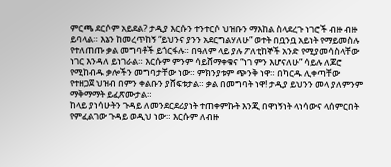ምርጫ ደርሶም አይደል? ታዲያ እርሱን ተንተርሶ ህዝቡን ማእከል ስላደረጉ ነገሮች ብዙ ብዙ ይባላል። እኔን ከመረጥከኝ “ይህንና ያንን አደርግልሃለሁ” ወተት በቧንቧ አይነት የማይመስሉ የተለጠጡ ቃል መግባቶች ይጎርፋሉ። በዓለም ላይ ያሉ ፖለቲከኞች አንድ የሚያመሳስላቸው ነገር እንዳለ ይነገራል። እርሱም ምንም ሳይሸማቀቁና “ነገ ምን እሆናለሁ” ሳይሉ ለጆሮ የሚከብዱ ቃሎችን መግባታቸው ነው። ምክንያቱም ጭንቅ ነዋ። በካርዱ ሊቀጣቸው የተዘጋጀ ህዝብ በምን ቀልቡን ያሸፍቱታል። ቃል በመግባት ነዋ! ታዲያ ይህንን መላ ያለምንም ማቅማማት ይፈጽሙታል።
ከላይ ያነሳሁትን ጉዳይ ለመንደርደሪያነት ተጠቀምኩት እንጂ በዋነኝነት ላነሳውና ላሰምርበት የምፈልገው ጉዳይ ወዲህ ነው። እርሱም ለብዙ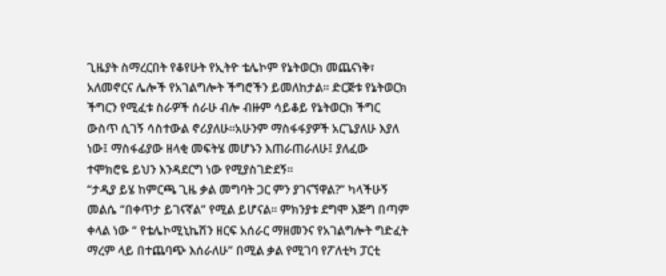ጊዜያት ስማረርበት የቆየሁት የኢትዮ ቴሌኮም የኔትወርክ መጨናነቅ፣ አለመኖርና ሌሎች የአገልግሎት ችግሮችን ይመለከታል። ድርጅቱ የኔትወርክ ችግርን የሚፈቱ ስራዎች ሰራሁ ብሎ ብዙም ሳይቆይ የኔትወርክ ችግር ውስጥ ሲገኝ ሳስተውል ኖሪያለሁ።አሁንም ማስፋፋያዎች አርጌያለሁ እያለ ነው፤ ማስፋፊያው ዘላቂ መፍትሄ መሆኑን እጠራጠራለሁ፤ ያለፈው ተሞክሮዬ ይህን እንዳደርግ ነው የሚያስገድደኝ።
“ታዲያ ይሄ ከምርጫ ጊዜ ቃል መግባት ጋር ምን ያገናኘዋል?” ካላችሁኝ መልሴ “በቀጥታ ይገናኛል” የሚል ይሆናል። ምክንያቱ ደግሞ እጅግ በጣም ቀላል ነው “ የቴሌኮሚኒኬሽን ዘርፍ አሰራር ማዘመንና የአገልግሎት ግድፈት ማረም ላይ በተጨባጭ እሰራለሁ” በሚል ቃል የሚገባ የፖለቲካ ፓርቲ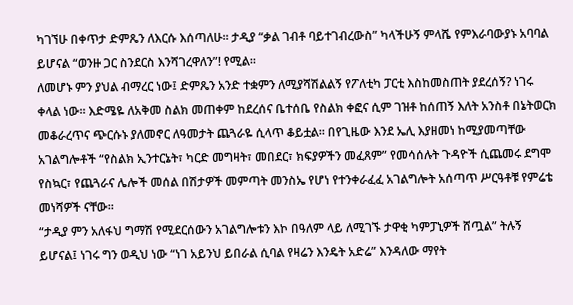ካገኘሁ በቀጥታ ድምጼን ለእርሱ እሰጣለሁ። ታዲያ “ቃል ገብቶ ባይተገብረውስ” ካላችሁኝ ምላሼ የምእራባውያኑ አባባል ይሆናል “ወንዙ ጋር ስንደርስ እንሻገረዋለን”! የሚል።
ለመሆኑ ምን ያህል ብማረር ነው፤ ድምጼን አንድ ተቋምን ለሚያሻሽልልኝ የፖለቲካ ፓርቲ እስከመስጠት ያደረሰኝ? ነገሩ ቀላል ነው። እድሜዬ ለአቅመ ስልክ መጠቀም ከደረሰና ቤተሰቤ የስልክ ቀፎና ሲም ገዝቶ ከሰጠኝ እለት አንስቶ በኔትወርክ መቆራረጥና ጭርሱኑ ያለመኖር ለዓመታት ጨጓራዬ ሲላጥ ቆይቷል። በየጊዜው እንደ ኤሊ እያዘመነ ከሚያመጣቸው አገልግሎቶች “የስልክ ኢንተርኔት፣ ካርድ መግዛት፣ መበደር፣ ክፍያዎችን መፈጸም” የመሳሰሉት ጉዳዮች ሲጨመሩ ደግሞ የስኳር፣ የጨጓራና ሌሎች መሰል በሽታዎች መምጣት መንስኤ የሆነ የተንቀራፈፈ አገልግሎት አሰጣጥ ሥርዓቶቹ የምሬቴ መነሻዎች ናቸው።
“ታዲያ ምን አለፋህ ግማሽ የሚደርሰውን አገልግሎቱን እኮ በዓለም ላይ ለሚገኙ ታዋቂ ካምፓኒዎች ሸጧል” ትሉኝ ይሆናል፤ ነገሩ ግን ወዲህ ነው “ነገ አይንህ ይበራል ሲባል የዛሬን እንዴት አድሬ” እንዳለው ማየት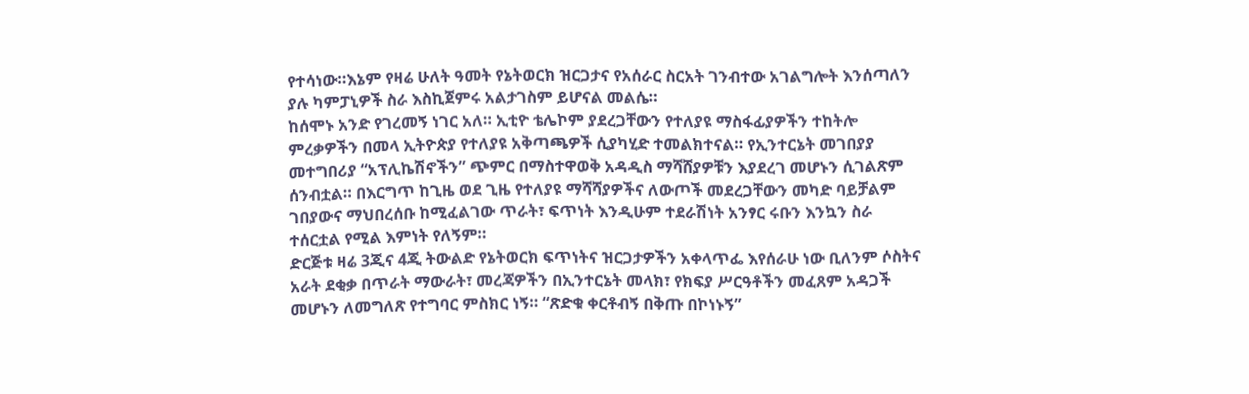የተሳነው።እኔም የዛሬ ሁለት ዓመት የኔትወርክ ዝርጋታና የአሰራር ስርአት ገንብተው አገልግሎት እንሰጣለን ያሉ ካምፓኒዎች ስራ እስኪጀምሩ አልታገስም ይሆናል መልሴ።
ከሰሞኑ አንድ የገረመኝ ነገር አለ። ኢቲዮ ቴሌኮም ያደረጋቸውን የተለያዩ ማስፋፊያዎችን ተከትሎ ምረቃዎችን በመላ ኢትዮጵያ የተለያዩ አቅጣጫዎች ሲያካሂድ ተመልክተናል። የኢንተርኔት መገበያያ መተግበሪያ “አፕሊኬሽኖችን” ጭምር በማስተዋወቅ አዳዲስ ማሻሸያዎቹን እያደረገ መሆኑን ሲገልጽም ሰንብቷል። በእርግጥ ከጊዜ ወደ ጊዜ የተለያዩ ማሻሻያዎችና ለውጦች መደረጋቸውን መካድ ባይቻልም ገበያውና ማህበረሰቡ ከሚፈልገው ጥራት፣ ፍጥነት እንዲሁም ተደራሽነት አንፃር ሩቡን እንኳን ስራ ተሰርቷል የሚል እምነት የለኝም።
ድርጅቱ ዛሬ 3ጂና 4ጂ ትውልድ የኔትወርክ ፍጥነትና ዝርጋታዎችን አቀላጥፌ እየሰራሁ ነው ቢለንም ሶስትና አራት ደቂቃ በጥራት ማውራት፣ መረጃዎችን በኢንተርኔት መላክ፣ የክፍያ ሥርዓቶችን መፈጸም አዳጋች መሆኑን ለመግለጽ የተግባር ምስክር ነኝ። “ጽድቁ ቀርቶብኝ በቅጡ በኮነኑኝ”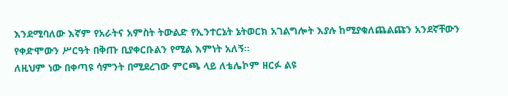እንደሚባለው እኛም የአራትና አምስት ትውልድ የኢንተርኔት ኔትወርክ አገልግሎት እያሉ ከሚያቁለጨልጩን አንደኛቸውን የቀድሞውን ሥርዓት በቅጡ ቢያቀርቡልን የሚል እምነት አለኝ።
ለዚህም ነው በቀጣዩ ሳምንት በሚደረገው ምርጫ ላይ ለቴሌኮም ዘርፉ ልዩ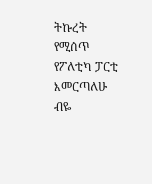ትኩረት የሚሰጥ የፖለቲካ ፓርቲ እመርጣለሁ ብዬ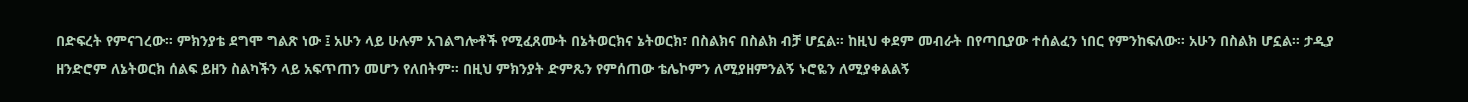በድፍረት የምናገረው። ምክንያቴ ደግሞ ግልጽ ነው ፤ አሁን ላይ ሁሉም አገልግሎቶች የሚፈጸሙት በኔትወርክና ኔትወርክ፣ በስልክና በስልክ ብቻ ሆኗል። ከዚህ ቀደም መብራት በየጣቢያው ተሰልፈን ነበር የምንከፍለው። አሁን በስልክ ሆኗል። ታዲያ ዘንድሮም ለኔትወርክ ሰልፍ ይዘን ስልካችን ላይ አፍጥጠን መሆን የለበትም። በዚህ ምክንያት ድምጼን የምሰጠው ቴሌኮምን ለሚያዘምንልኝ ኑሮዬን ለሚያቀልልኝ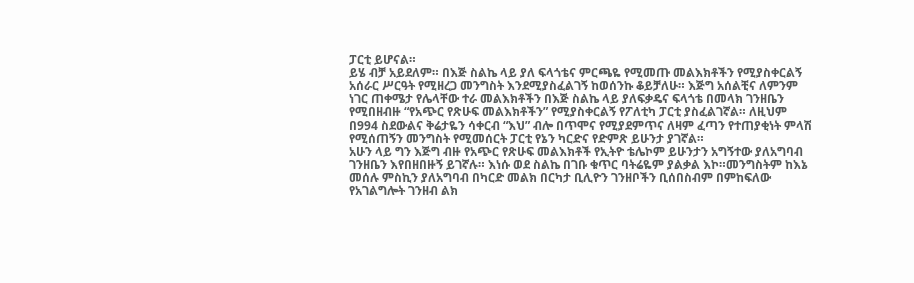ፓርቲ ይሆናል።
ይሄ ብቻ አይደለም። በእጅ ስልኬ ላይ ያለ ፍላጎቴና ምርጫዬ የሚመጡ መልእክቶችን የሚያስቀርልኝ አሰራር ሥርዓት የሚዘረጋ መንግስት እንደሚያስፈልገኝ ከወሰንኩ ቆይቻለሁ። እጅግ አሰልቺና ለምንም ነገር ጠቀሜታ የሌላቸው ተራ መልእክቶችን በእጅ ስልኬ ላይ ያለፍቃዴና ፍላጎቴ በመላክ ገንዘቤን የሚበዘብዙ “የአጭር የጽሁፍ መልእክቶችን” የሚያስቀርልኝ የፖለቲካ ፓርቲ ያስፈልገኛል። ለዚህም በ994 ስደውልና ቅሬታዬን ሳቀርብ “እህ” ብሎ በጥሞና የሚያደምጥና ለዛም ፈጣን የተጠያቂነት ምላሽ የሚሰጠኝን መንግስት የሚመሰርት ፓርቲ የኔን ካርድና የድምጽ ይሁንታ ያገኛል።
አሁን ላይ ግን እጅግ ብዙ የአጭር የጽሁፍ መልእክቶች የኢትዮ ቴሌኮም ይሁንታን አግኝተው ያለአግባብ ገንዘቤን እየበዘበዙኝ ይገኛሉ። እነሱ ወደ ስልኬ በገቡ ቁጥር ባትሬዬም ያልቃል እኮ።መንግስትም ከእኔ መሰሉ ምስኪን ያለአግባብ በካርድ መልክ በርካታ ቢሊዮን ገንዘቦችን ቢሰበስብም በምከፍለው የአገልግሎት ገንዘብ ልክ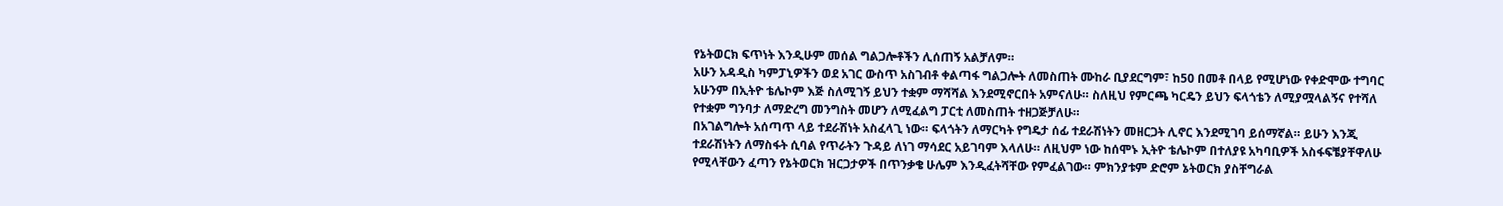የኔትወርክ ፍጥነት እንዲሁም መሰል ግልጋሎቶችን ሊሰጠኝ አልቻለም።
አሁን አዳዲስ ካምፓኒዎችን ወደ አገር ውስጥ አስገብቶ ቀልጣፋ ግልጋሎት ለመስጠት ሙከራ ቢያደርግም፣ ከ50 በመቶ በላይ የሚሆነው የቀድሞው ተግባር አሁንም በኢትዮ ቴሌኮም እጅ ስለሚገኝ ይህን ተቋም ማሻሻል እንደሚኖርበት አምናለሁ። ስለዚህ የምርጫ ካርዴን ይህን ፍላጎቴን ለሚያሟላልኝና የተሻለ የተቋም ግንባታ ለማድረግ መንግስት መሆን ለሚፈልግ ፓርቲ ለመስጠት ተዘጋጅቻለሁ።
በአገልግሎት አሰጣጥ ላይ ተደራሽነት አስፈላጊ ነው። ፍላጎትን ለማርካት የግዴታ ሰፊ ተደራሽነትን መዘርጋት ሊኖር እንደሚገባ ይሰማኛል። ይሁን እንጂ ተደራሽነትን ለማስፋት ሲባል የጥራትን ጉዳይ ለነገ ማሳደር አይገባም እላለሁ። ለዚህም ነው ከሰሞኑ ኢትዮ ቴሌኮም በተለያዩ አካባቢዎች አስፋፍቼያቸዋለሁ የሚላቸውን ፈጣን የኔትወርክ ዝርጋታዎች በጥንቃቄ ሁሌም እንዲፈትሻቸው የምፈልገው። ምክንያቱም ድሮም ኔትወርክ ያስቸግራል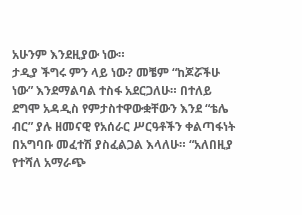አሁንም እንደዚያው ነው።
ታዲያ ችግሩ ምን ላይ ነው? መቼም “ከጆሯችሁ ነው” እንደማልባል ተስፋ አደርጋለሁ። በተለይ ደግሞ አዳዲስ የምታስተዋውቋቸውን እንደ “ቴሌ ብር” ያሉ ዘመናዊ የአሰራር ሥርዓቶችን ቀልጣፋነት በአግባቡ መፈተሽ ያስፈልጋል እላለሁ። “አለበዚያ የተሻለ አማራጭ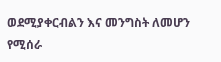ወደሚያቀርብልን እና መንግስት ለመሆን የሚሰራ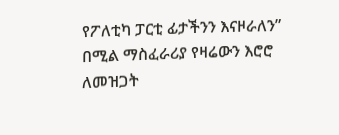የፖለቲካ ፓርቲ ፊታችንን እናዞራለን” በሚል ማስፈራሪያ የዛሬውን እሮሮ ለመዝጋት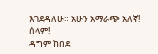እገደዳለሁ። አሁን አማራጭ አለኛ! ሰላም!
ዳግም ከበደ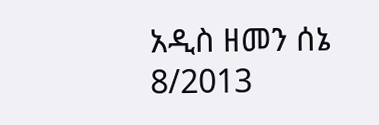አዲስ ዘመን ሰኔ 8/2013